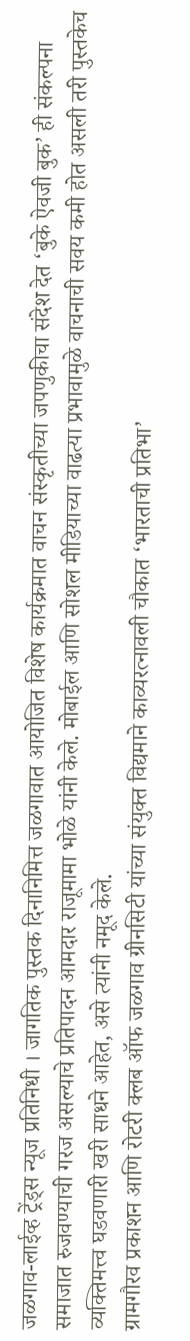जळगाव-लाईव्ह ट्रेंड्स न्यूज प्रतिनिधी । जागतिक पुस्तक दिनानिमित्त जळगावात आयोजित विशेष कार्यक्रमात वाचन संस्कृतीच्या जपणुकीचा संदेश देत ‘बुके ऐवजी बुक’ ही संकल्पना समाजात रुजवण्याची गरज असल्याचे प्रतिपादन आमदार राजूमामा भोळे यांनी केले. मोबाईल आणि सोशल मीडियाच्या वाढत्या प्रभावामुळे वाचनाची सवय कमी होत असली तरी पुस्तकेच व्यक्तिमत्त्व घडवणारी खरी साधने आहेत, असे त्यांनी नमूद केले.
ग्रामगौरव प्रकाशन आणि रोटरी क्लब ऑफ जळगाव ग्रीनसिटी यांच्या संयुक्त विद्यमाने काव्यरत्नावली चौकात ‘भारताची प्रतिभा’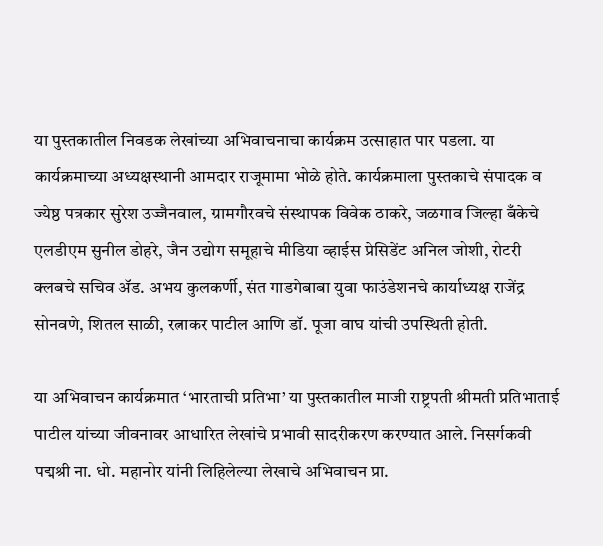या पुस्तकातील निवडक लेखांच्या अभिवाचनाचा कार्यक्रम उत्साहात पार पडला. या कार्यक्रमाच्या अध्यक्षस्थानी आमदार राजूमामा भोळे होते. कार्यक्रमाला पुस्तकाचे संपादक व ज्येष्ठ पत्रकार सुरेश उज्जैनवाल, ग्रामगौरवचे संस्थापक विवेक ठाकरे, जळगाव जिल्हा बँकेचे एलडीएम सुनील डोहरे, जैन उद्योग समूहाचे मीडिया व्हाईस प्रेसिडेंट अनिल जोशी, रोटरी क्लबचे सचिव ॲड. अभय कुलकर्णी, संत गाडगेबाबा युवा फाउंडेशनचे कार्याध्यक्ष राजेंद्र सोनवणे, शितल साळी, रत्नाकर पाटील आणि डॉ. पूजा वाघ यांची उपस्थिती होती.

या अभिवाचन कार्यक्रमात ‘भारताची प्रतिभा’ या पुस्तकातील माजी राष्ट्रपती श्रीमती प्रतिभाताई पाटील यांच्या जीवनावर आधारित लेखांचे प्रभावी सादरीकरण करण्यात आले. निसर्गकवी पद्मश्री ना. धो. महानोर यांनी लिहिलेल्या लेखाचे अभिवाचन प्रा.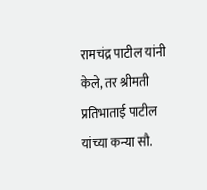रामचंद्र पाटील यांनी केले, तर श्रीमती प्रतिभाताई पाटील यांच्या कन्या सौ.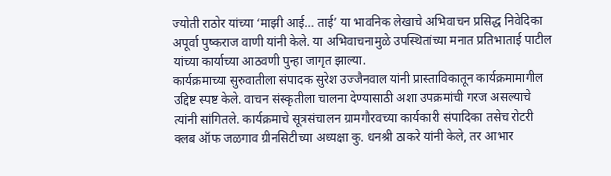ज्योती राठोर यांच्या ‘माझी आई… ताई’ या भावनिक लेखाचे अभिवाचन प्रसिद्ध निवेदिका अपूर्वा पुष्कराज वाणी यांनी केले. या अभिवाचनामुळे उपस्थितांच्या मनात प्रतिभाताई पाटील यांच्या कार्याच्या आठवणी पुन्हा जागृत झाल्या.
कार्यक्रमाच्या सुरुवातीला संपादक सुरेश उज्जैनवाल यांनी प्रास्ताविकातून कार्यक्रमामागील उद्दिष्ट स्पष्ट केले. वाचन संस्कृतीला चालना देण्यासाठी अशा उपक्रमांची गरज असल्याचे त्यांनी सांगितले. कार्यक्रमाचे सूत्रसंचालन ग्रामगौरवच्या कार्यकारी संपादिका तसेच रोटरी क्लब ऑफ जळगाव ग्रीनसिटीच्या अध्यक्षा कु. धनश्री ठाकरे यांनी केले, तर आभार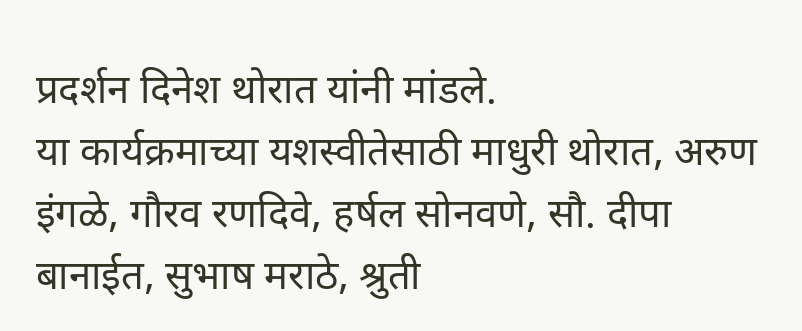प्रदर्शन दिनेश थोरात यांनी मांडले.
या कार्यक्रमाच्या यशस्वीतेसाठी माधुरी थोरात, अरुण इंगळे, गौरव रणदिवे, हर्षल सोनवणे, सौ. दीपा बानाईत, सुभाष मराठे, श्रुती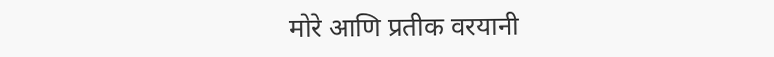मोरे आणि प्रतीक वरयानी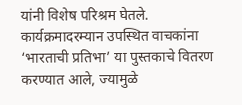यांनी विशेष परिश्रम घेतले. कार्यक्रमादरम्यान उपस्थित वाचकांना ‘भारताची प्रतिभा’ या पुस्तकाचे वितरण करण्यात आले, ज्यामुळे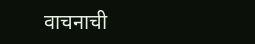वाचनाची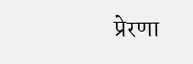प्रेरणा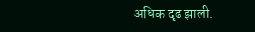अधिक दृढ झाली.